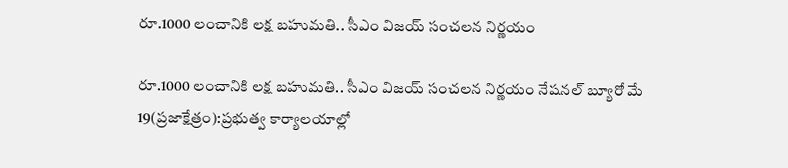రూ.1000 లంచానికి లక్ష బహుమతి.. సీఎం విజయ్ సంచలన నిర్ణయం

రూ.1000 లంచానికి లక్ష బహుమతి.. సీఎం విజయ్ సంచలన నిర్ణయం నేషనల్ బ్యూరో మే 19(ప్రజాక్షేత్రం):ప్రభుత్వ కార్యాలయాల్లో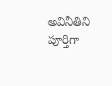అవినీతిని పూర్తిగా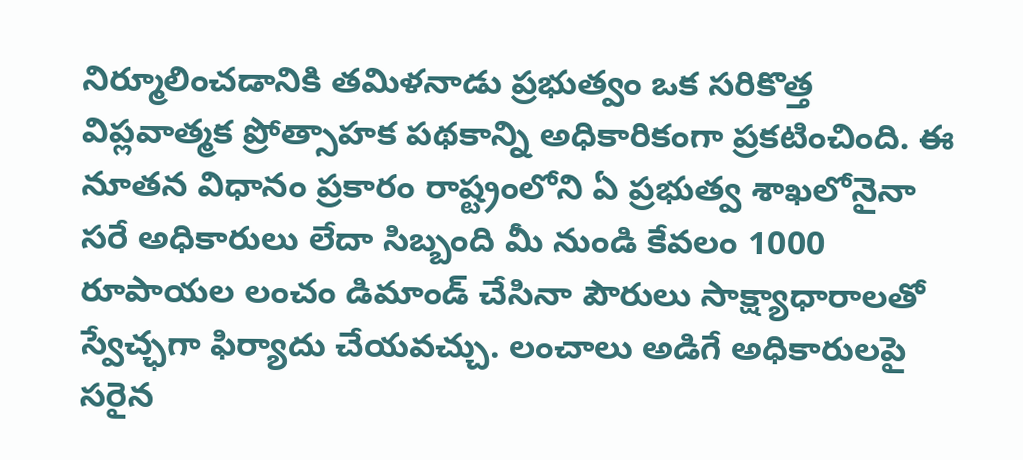నిర్మూలించడానికి తమిళనాడు ప్రభుత్వం ఒక సరికొత్త విప్లవాత్మక ప్రోత్సాహక పథకాన్ని అధికారికంగా ప్రకటించింది. ఈ నూతన విధానం ప్రకారం రాష్ట్రంలోని ఏ ప్రభుత్వ శాఖలోనైనా సరే అధికారులు లేదా సిబ్బంది మీ నుండి కేవలం 1000 రూపాయల లంచం డిమాండ్ చేసినా పౌరులు సాక్ష్యాధారాలతో స్వేచ్ఛగా ఫిర్యాదు చేయవచ్చు. లంచాలు అడిగే అధికారులపై సరైన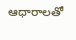ఆధారాలతో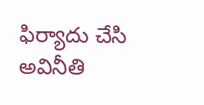ఫిర్యాదు చేసి అవినీతి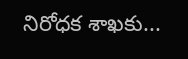నిరోధక శాఖకు...